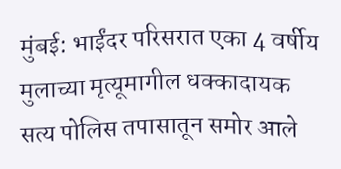मुंबई: भाईंदर परिसरात एका 4 वर्षीय मुलाच्या मृत्यूमागील धक्कादायक सत्य पोलिस तपासातून समोर आले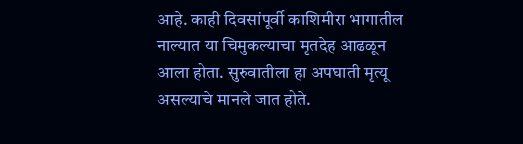आहे. काही दिवसांपूर्वी काशिमीरा भागातील नाल्यात या चिमुकल्याचा मृतदेह आढळून आला होता. सुरुवातीला हा अपघाती मृत्यू असल्याचे मानले जात होते.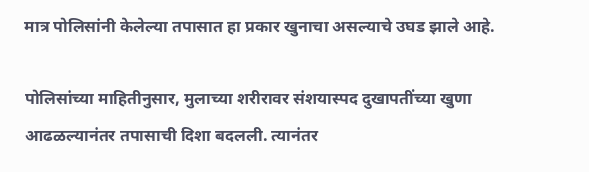मात्र पोलिसांनी केलेल्या तपासात हा प्रकार खुनाचा असल्याचे उघड झाले आहे.

पोलिसांच्या माहितीनुसार, मुलाच्या शरीरावर संशयास्पद दुखापतींच्या खुणा आढळल्यानंतर तपासाची दिशा बदलली. त्यानंतर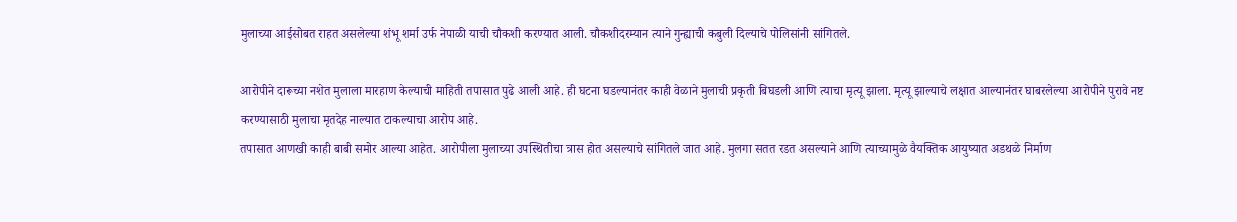मुलाच्या आईसोबत राहत असलेल्या शंभू शर्मा उर्फ नेपाळी याची चौकशी करण्यात आली. चौकशीदरम्यान त्याने गुन्ह्याची कबुली दिल्याचे पोलिसांनी सांगितले.

आरोपीने दारूच्या नशेत मुलाला मारहाण केल्याची माहिती तपासात पुढे आली आहे. ही घटना घडल्यानंतर काही वेळाने मुलाची प्रकृती बिघडली आणि त्याचा मृत्यू झाला. मृत्यू झाल्याचे लक्षात आल्यानंतर घाबरलेल्या आरोपीने पुरावे नष्ट करण्यासाठी मुलाचा मृतदेह नाल्यात टाकल्याचा आरोप आहे.
तपासात आणखी काही बाबी समोर आल्या आहेत. आरोपीला मुलाच्या उपस्थितीचा त्रास होत असल्याचे सांगितले जात आहे. मुलगा सतत रडत असल्याने आणि त्याच्यामुळे वैयक्तिक आयुष्यात अडथळे निर्माण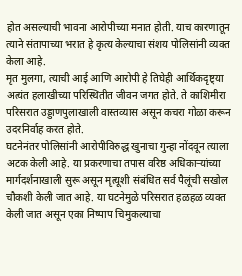होत असल्याची भावना आरोपीच्या मनात होती. याच कारणातून त्याने संतापाच्या भरात हे कृत्य केल्याचा संशय पोलिसांनी व्यक्त केला आहे.
मृत मुलगा, त्याची आई आणि आरोपी हे तिघेही आर्थिकदृष्ट्या अत्यंत हलाखीच्या परिस्थितीत जीवन जगत होते. ते काशिमीरा परिसरात उड्डाणपुलाखाली वास्तव्यास असून कचरा गोळा करून उदरनिर्वाह करत होते.
घटनेनंतर पोलिसांनी आरोपीविरुद्ध खुनाचा गुन्हा नोंदवून त्याला अटक केली आहे. या प्रकरणाचा तपास वरिष्ठ अधिकाऱ्यांच्या मार्गदर्शनाखाली सुरू असून मृत्यूशी संबंधित सर्व पैलूंची सखोल चौकशी केली जात आहे. या घटनेमुळे परिसरात हळहळ व्यक्त केली जात असून एका निष्पाप चिमुकल्याचा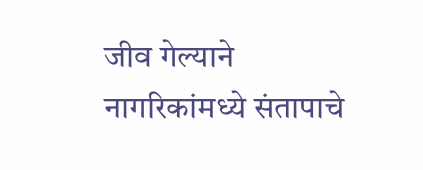जीव गेल्याने नागरिकांमध्ये संतापाचे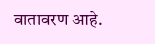वातावरण आहे.